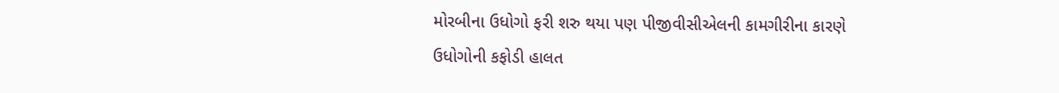મોરબીના ઉધોગો ફરી શરુ થયા પણ પીજીવીસીએલની કામગીરીના કારણે ઉધોગોની કફોડી હાલત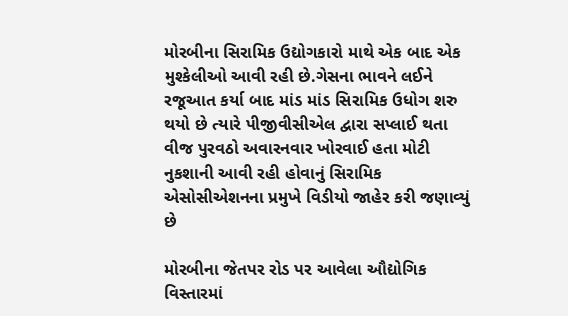મોરબીના સિરામિક ઉદ્યોગકારો માથે એક બાદ એક મુશ્કેલીઓ આવી રહી છે.ગેસના ભાવને લઈને રજૂઆત કર્યા બાદ માંડ માંડ સિરામિક ઉધોગ શરુ થયો છે ત્યારે પીજીવીસીએલ દ્વારા સપ્લાઈ થતા વીજ પુરવઠો અવારનવાર ખોરવાઈ હતા મોટી નુકશાની આવી રહી હોવાનું સિરામિક એસોસીએશનના પ્રમુખે વિડીયો જાહેર કરી જણાવ્યું છે

મોરબીના જેતપર રોડ પર આવેલા ઔદ્યોગિક વિસ્તારમાં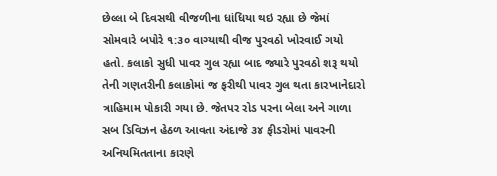છેલ્લા બે દિવસથી વીજળીના ધાંધિયા થઇ રહ્યા છે જેમાં સોમવારે બપોરે ૧:૩૦ વાગ્યાથી વીજ પુરવઠો ખોરવાઈ ગયો હતો. કલાકો સુધી પાવર ગુલ રહ્યા બાદ જ્યારે પુરવઠો શરૂ થયો તેની ગણતરીની કલાકોમાં જ ફરીથી પાવર ગુલ થતા કારખાનેદારો ત્રાહિમામ પોકારી ગયા છે. જેતપર રોડ પરના બેલા અને ગાળા સબ ડિવિઝન હેઠળ આવતા અંદાજે ૩૪ ફીડરોમાં પાવરની અનિયમિતતાના કારણે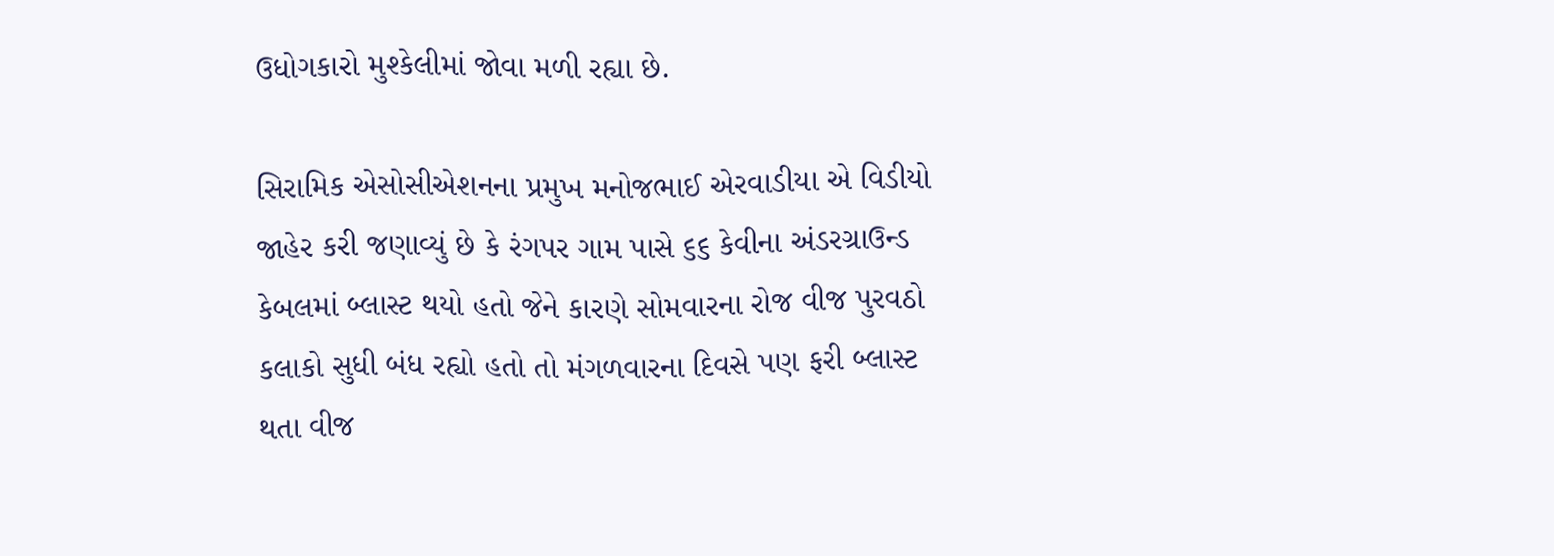ઉધોગકારો મુશ્કેલીમાં જોવા મળી રહ્યા છે.

સિરામિક એસોસીએશનના પ્રમુખ મનોજભાઈ એરવાડીયા એ વિડીયો જાહેર કરી જણાવ્યું છે કે રંગપર ગામ પાસે ૬૬ કેવીના અંડરગ્રાઉન્ડ કેબલમાં બ્લાસ્ટ થયો હતો જેને કારણે સોમવારના રોજ વીજ પુરવઠો કલાકો સુધી બંધ રહ્યો હતો તો મંગળવારના દિવસે પણ ફરી બ્લાસ્ટ થતા વીજ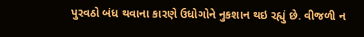પુરવઠો બંધ થવાના કારણે ઉધોગોને નુકશાન થઇ રહ્યું છે. વીજળી ન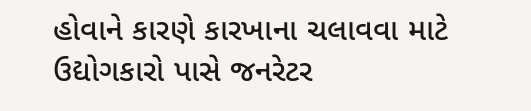હોવાને કારણે કારખાના ચલાવવા માટે ઉદ્યોગકારો પાસે જનરેટર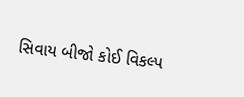સિવાય બીજો કોઈ વિકલ્પ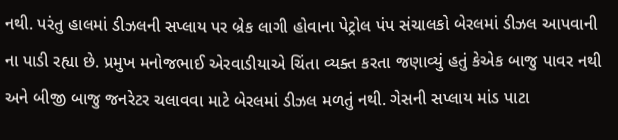નથી. પરંતુ હાલમાં ડીઝલની સપ્લાય પર બ્રેક લાગી હોવાના પેટ્રોલ પંપ સંચાલકો બેરલમાં ડીઝલ આપવાની ના પાડી રહ્યા છે. પ્રમુખ મનોજભાઈ એરવાડીયાએ ચિંતા વ્યક્ત કરતા જણાવ્યું હતું કેએક બાજુ પાવર નથી અને બીજી બાજુ જનરેટર ચલાવવા માટે બેરલમાં ડીઝલ મળતું નથી. ગેસની સપ્લાય માંડ પાટા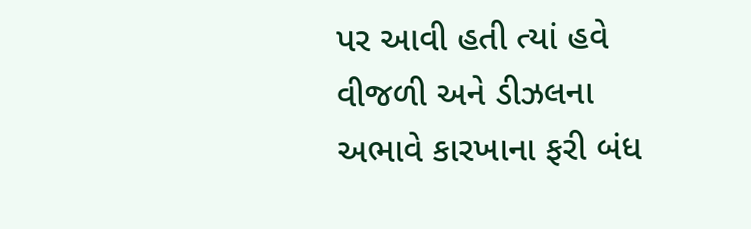પર આવી હતી ત્યાં હવે વીજળી અને ડીઝલના અભાવે કારખાના ફરી બંધ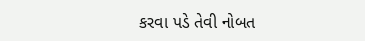કરવા પડે તેવી નોબત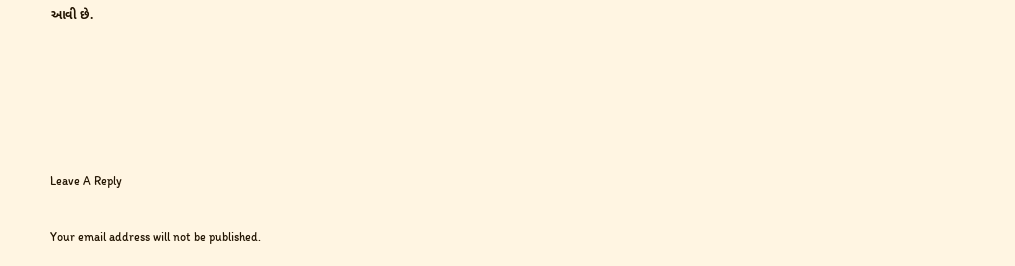આવી છે.





Leave A Reply

Your email address will not be published.